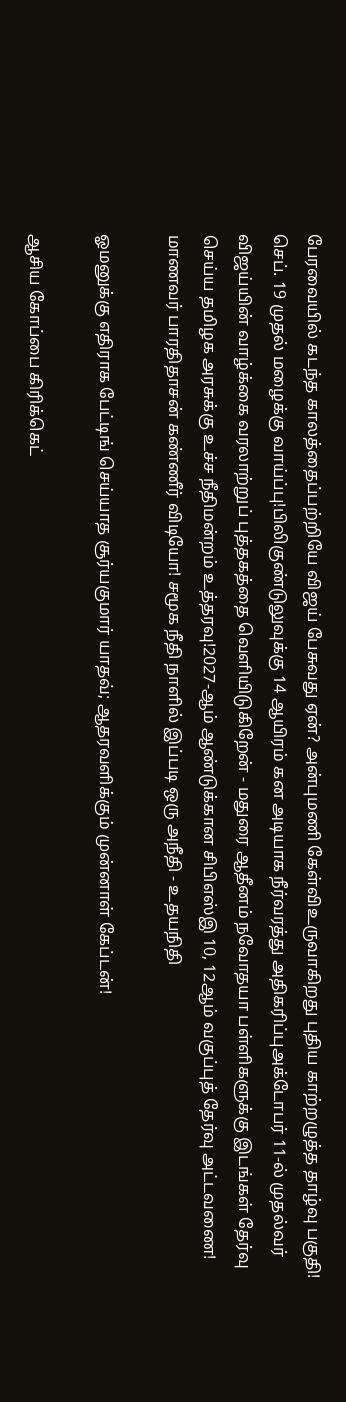பேரவையில் கடந்த காலத்தைப்பற்றியே விஜய் பேசுவது ஏன்? அன்புமணி கேள்விஉருவாகிறது புதிய காற்றழுத்த தாழ்வு பகுதி! செப். 19 முதல் மழைக்கு வாய்ப்பு!பிலிகுண்டுலுவுக்கு 14 ஆயிரம் கன அடியாக நீர்வரத்து அதிகரிப்புஅக்டோபர் 11-ல் முதல்வர் விஜய்யின் வாழ்க்கை வரலாற்றுப் புத்தகத்தை வெளியிடுகிறேன் - மதுரை ஆதீனம் நவோதயா பள்ளிகளுக்கு இடங்கள் தேர்வு செய்ய தமிழக அரசுக்கு உச்ச நீதிமன்றம் உத்தரவு!2027-ஆம் ஆண்டுக்கான சிபிஎஸ்இ 10, 12ஆம் வகுப்புத் தேர்வு அட்டவணை! மாணவர் பாரதிதாசன் கண்ணீர் விடியோ! சமூக நீதி நாளில் இப்படி ஒரு அநீதி - உதயநிதி

ஓமனுக்கு எதிராக பேட்டிங் செய்யாத சூர்யகுமார் யாதவ்; ஆதரவளிக்கும் முன்னாள் கேப்டன்!

ஆசிய கோப்பை கிரிக்கெட்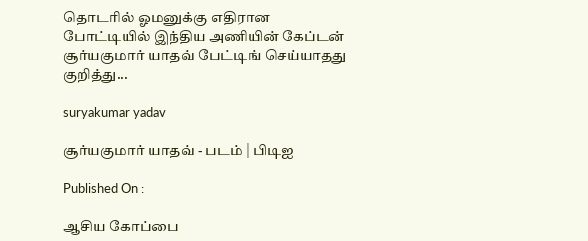தொடரில் ஓமனுக்கு எதிரான போட்டியில் இந்திய அணியின் கேப்டன் சூர்யகுமார் யாதவ் பேட்டிங் செய்யாதது குறித்து...

suryakumar yadav

சூர்யகுமார் யாதவ் - படம் | பிடிஐ

Published On :

ஆசிய கோப்பை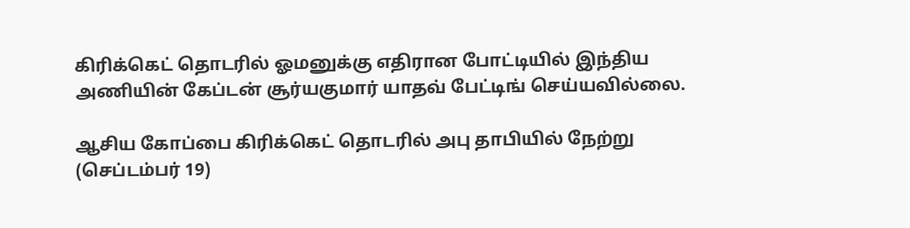கிரிக்கெட் தொடரில் ஓமனுக்கு எதிரான போட்டியில் இந்திய அணியின் கேப்டன் சூர்யகுமார் யாதவ் பேட்டிங் செய்யவில்லை.

ஆசிய கோப்பை கிரிக்கெட் தொடரில் அபு தாபியில் நேற்று (செப்டம்பர் 19)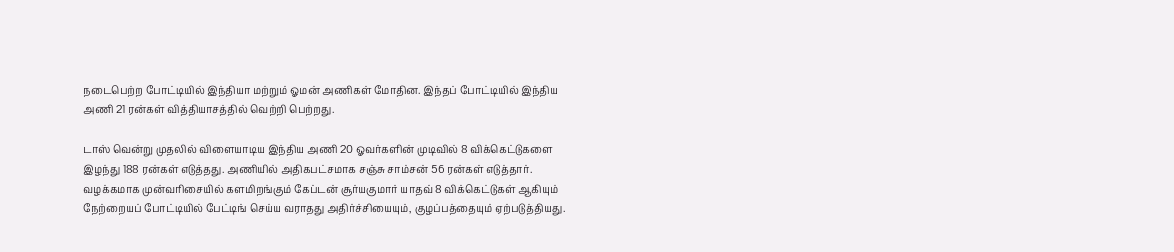நடைபெற்ற போட்டியில் இந்தியா மற்றும் ஓமன் அணிகள் மோதின. இந்தப் போட்டியில் இந்திய அணி 21 ரன்கள் வித்தியாசத்தில் வெற்றி பெற்றது.

டாஸ் வென்று முதலில் விளையாடிய இந்திய அணி 20 ஓவர்களின் முடிவில் 8 விக்கெட்டுகளை இழந்து 188 ரன்கள் எடுத்தது. அணியில் அதிகபட்சமாக சஞ்சு சாம்சன் 56 ரன்கள் எடுத்தார். வழக்கமாக முன்வரிசையில் களமிறங்கும் கேப்டன் சூர்யகுமார் யாதவ் 8 விக்கெட்டுகள் ஆகியும் நேற்றையப் போட்டியில் பேட்டிங் செய்ய வராதது அதிர்ச்சியையும், குழப்பத்தையும் ஏற்படுத்தியது.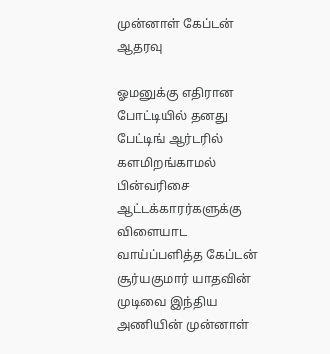முன்னாள் கேப்டன் ஆதரவு

ஓமனுக்கு எதிரான போட்டியில் தனது பேட்டிங் ஆர்டரில் களமிறங்காமல் பின்வரிசை ஆட்டக்காரர்களுக்கு விளையாட வாய்ப்பளித்த கேப்டன் சூர்யகுமார் யாதவின் முடிவை இந்திய அணியின் முன்னாள்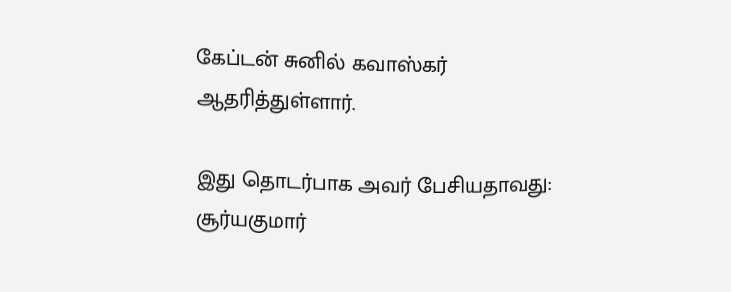கேப்டன் சுனில் கவாஸ்கர் ஆதரித்துள்ளார்.

இது தொடர்பாக அவர் பேசியதாவது: சூர்யகுமார்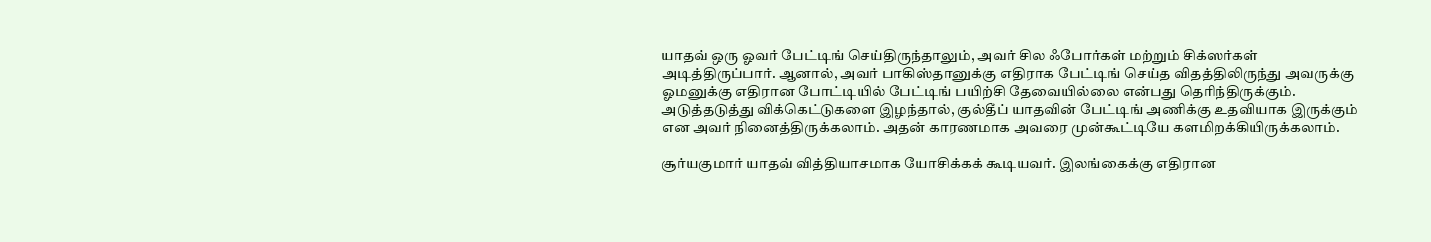யாதவ் ஒரு ஓவர் பேட்டிங் செய்திருந்தாலும், அவர் சில ஃபோர்கள் மற்றும் சிக்ஸர்கள் அடித்திருப்பார். ஆனால், அவர் பாகிஸ்தானுக்கு எதிராக பேட்டிங் செய்த விதத்திலிருந்து அவருக்கு ஓமனுக்கு எதிரான போட்டியில் பேட்டிங் பயிற்சி தேவையில்லை என்பது தெரிந்திருக்கும். அடுத்தடுத்து விக்கெட்டுகளை இழந்தால், குல்தீப் யாதவின் பேட்டிங் அணிக்கு உதவியாக இருக்கும் என அவர் நினைத்திருக்கலாம். அதன் காரணமாக அவரை முன்கூட்டியே களமிறக்கியிருக்கலாம்.

சூர்யகுமார் யாதவ் வித்தியாசமாக யோசிக்கக் கூடியவர். இலங்கைக்கு எதிரான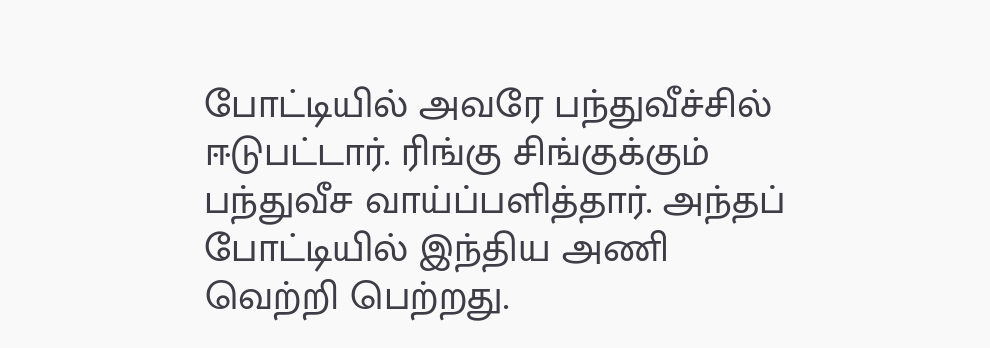போட்டியில் அவரே பந்துவீச்சில் ஈடுபட்டார். ரிங்கு சிங்குக்கும் பந்துவீச வாய்ப்பளித்தார். அந்தப் போட்டியில் இந்திய அணி வெற்றி பெற்றது.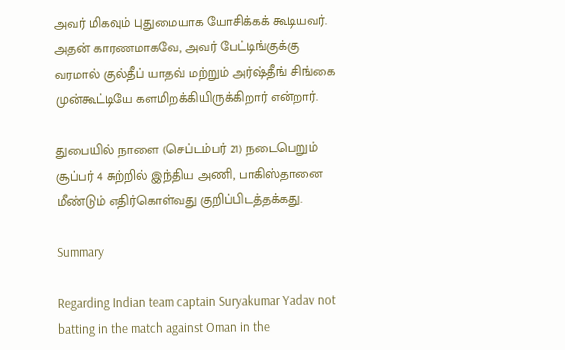அவர் மிகவும் புதுமையாக யோசிக்கக் கூடியவர். அதன் காரணமாகவே, அவர் பேட்டிங்குக்கு வரமால் குல்தீப் யாதவ் மற்றும் அர்ஷ்தீங் சிங்கை முன்கூட்டியே களமிறக்கியிருக்கிறார் என்றார்.

துபையில் நாளை (செப்டம்பர் 21) நடைபெறும் சூப்பர் 4 சுற்றில் இந்திய அணி, பாகிஸ்தானை மீண்டும் எதிர்கொள்வது குறிப்பிடத்தக்கது.

Summary

Regarding Indian team captain Suryakumar Yadav not batting in the match against Oman in the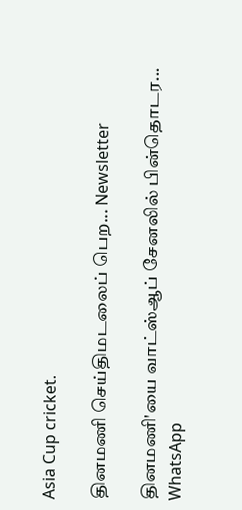Asia Cup cricket.

தினமணி செய்திமடலைப் பெற... Newsletter

தினமணி'யை வாட்ஸ்ஆப் சேனலில் பின்தொடர... WhatsApp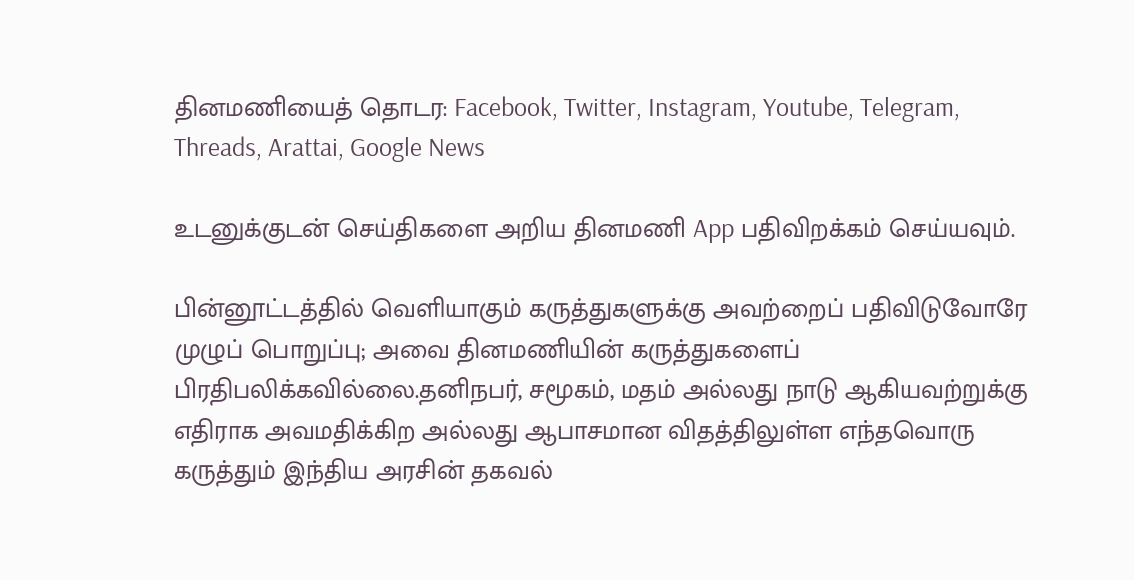தினமணியைத் தொடர: Facebook, Twitter, Instagram, Youtube, Telegram, Threads, Arattai, Google News

உடனுக்குடன் செய்திகளை அறிய தினமணி App பதிவிறக்கம் செய்யவும்.

பின்னூட்டத்தில் வெளியாகும் கருத்துகளுக்கு அவற்றைப் பதிவிடுவோரே முழுப் பொறுப்பு; அவை தினமணியின் கருத்துகளைப் பிரதிபலிக்கவில்லை.தனிநபர், சமூகம், மதம் அல்லது நாடு ஆகியவற்றுக்கு எதிராக அவமதிக்கிற அல்லது ஆபாசமான விதத்திலுள்ள எந்தவொரு கருத்தும் இந்திய அரசின் தகவல்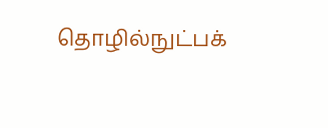தொழில்நுட்பக்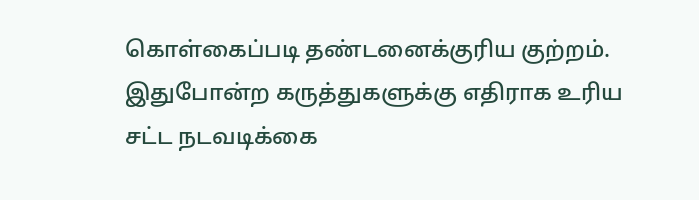கொள்கைப்படி தண்டனைக்குரிய குற்றம். இதுபோன்ற கருத்துகளுக்கு எதிராக உரிய சட்ட நடவடிக்கை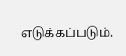எடுக்கப்படும்.